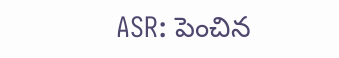ASR: పెంచిన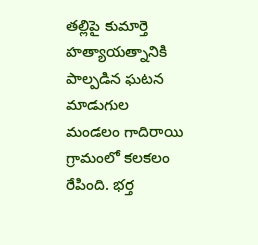తల్లిపై కుమార్తె హత్యాయత్నానికి పాల్పడిన ఘటన మాడుగుల మండలం గాదిరాయి గ్రామంలో కలకలం రేపింది. భర్త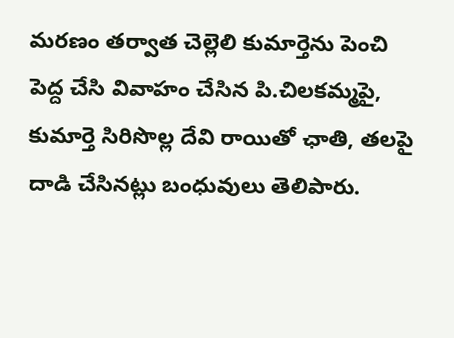మరణం తర్వాత చెల్లెలి కుమార్తెను పెంచి పెద్ద చేసి వివాహం చేసిన పి.చిలకమ్మపై, కుమార్తె సిరిసొల్ల దేవి రాయితో ఛాతి, తలపై దాడి చేసినట్లు బంధువులు తెలిపారు.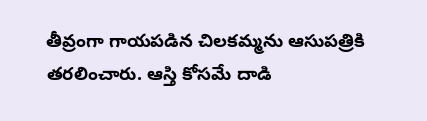తీవ్రంగా గాయపడిన చిలకమ్మను ఆసుపత్రికి తరలించారు. ఆస్తి కోసమే దాడి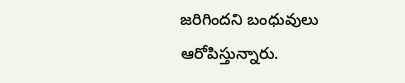జరిగిందని బంధువులు ఆరోపిస్తున్నారు.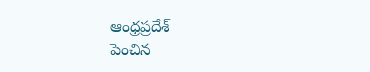ఆంధ్రప్రదేశ్
పెంచిన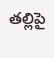తల్లిపై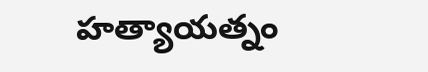హత్యాయత్నం